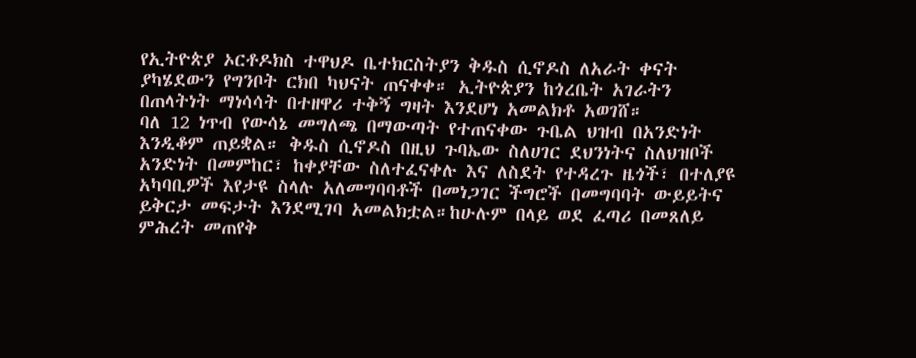የኢትዮጵያ ኦርቶዶክስ ተዋህዶ ቤተክርስትያን ቅዱስ ሲኖዶስ ለአራት ቀናት ያካሄደውን የግንቦት ርክበ ካህናት ጠናቀቀ። ኢትዮጵያን ከጎረቤት አገራትን በጠላትነት ማነሳሳት በተዘዋሪ ተቅኝ ግዛት እንደሆነ አመልክቶ አወገሸ።
ባለ 12 ነጥብ የውሳኔ መግለጫ በማውጣት የተጠናቀው ጉቤል ህዝብ በአንድነት እንዲቆም ጠይቋል። ቅዱስ ሲኖዶስ በዚህ ጉባኤው ስለሀገር ደህንነትና ስለህዝቦች አንድነት በመምከር፣ ከቀያቸው ስለተፈናቀሉ እና ለስደት የተዳረጉ ዜጎች፣ በተለያዩ አካባቢዎች እየታዩ ስላሉ አለመግባባቶች በመነጋገር ችግሮች በመግባባት ውይይትና ይቅርታ መፍታት እንደሚገባ አመልክቷል።ከሁሉም በላይ ወደ ፈጣሪ በመጸለይ ምሕረት መጠየቅ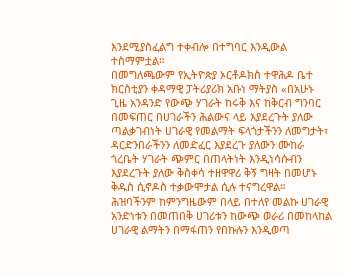እንደሚያስፈልግ ተቀብሎ በተግባር እንዲውል ተስማምቷል።
በመግለጫውም የኢትዮጵያ ኦርቶዶክስ ተዋሕዶ ቤተ ክርስቲያን ቀዳማዊ ፓትሪያሪክ አቡነ ማትያስ «በአሁኑ ጊዜ አንዳንድ የውጭ ሃገራት ከሩቅ እና ከቅርብ ግንባር በመፍጠር በሀገራችን ሕልውና ላይ እያደረጉት ያለው ጣልቃገብነት ሀገራዊ የመልማት ፍላጎታችንን ለመግታት፣ ዳርድንበራችንን ለመድፈር እያደረጉ ያለውን ሙከራ ጎረቤት ሃገራት ጭምር በጠላትነት እንዲነሳሱብን እያደረጉት ያለው ቅስቀሳ ተዘዋዋሪ ቅኝ ግዛት በመሆኑ ቅዱስ ሲኖዶስ ተቃውሞታል ሲሉ ተናግረዋል።
ሕዝባችንም ከምንግዜውም በላይ በተለየ መልኩ ሀገራዊ አንድነቱን በመጠበቅ ሀገሪቱን ከውጭ ወራሪ በመከላከል ሀገራዊ ልማትን በማፋጠን የበኩሉን እንዲወጣ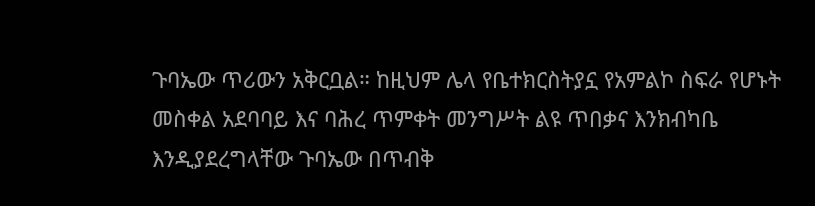ጉባኤው ጥሪውን አቅርቧል። ከዚህም ሌላ የቤተክርስትያኗ የአምልኮ ስፍራ የሆኑት መስቀል አደባባይ እና ባሕረ ጥምቀት መንግሥት ልዩ ጥበቃና እንክብካቤ እንዲያደረግላቸው ጉባኤው በጥብቅ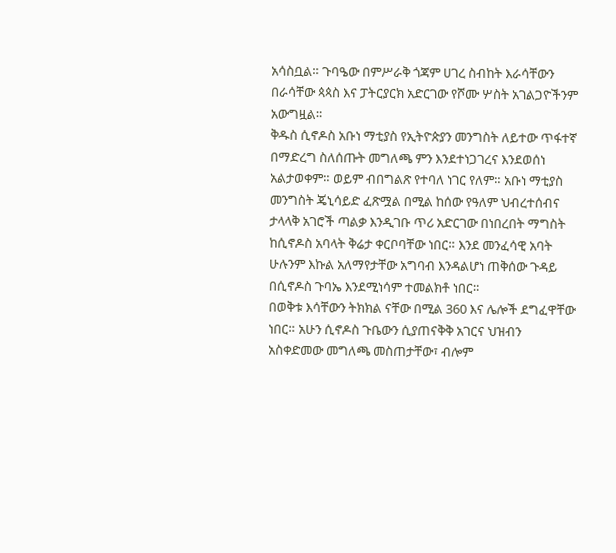አሳስቧል። ጉባዔው በምሥራቅ ጎጃም ሀገረ ስብከት እራሳቸውን በራሳቸው ጳጳስ እና ፓትርያርክ አድርገው የሾሙ ሦስት አገልጋዮችንም አውግዟል።
ቅዱስ ሲኖዶስ አቡነ ማቲያስ የኢትዮጵያን መንግስት ለይተው ጥፋተኛ በማድረግ ስለሰጡት መግለጫ ምን እንደተነጋገረና እንደወሰነ አልታወቀም። ወይም ብበግልጽ የተባለ ነገር የለም። አቡነ ማቲያስ መንግስት ጄኒሳይድ ፈጽሟል በሚል ከሰው የዓለም ህብረተሰብና ታላላቅ አገሮች ጣልቃ እንዲገቡ ጥሪ አድርገው በነበረበት ማግስት ከሲኖዶስ አባላት ቅሬታ ቀርቦባቸው ነበር። እንደ መንፈሳዊ አባት ሁሉንም እኩል አለማየታቸው አግባብ እንዳልሆነ ጠቅሰው ጉዳይ በሲኖዶስ ጉባኤ እንደሚነሳም ተመልክቶ ነበር።
በወቅቱ እሳቸውን ትክክል ናቸው በሚል 360 እና ሌሎች ደግፈዋቸው ነበር። አሁን ሲኖዶስ ጉቤውን ሲያጠናቅቅ አገርና ህዝብን አስቀድመው መግለጫ መስጠታቸው፣ ብሎም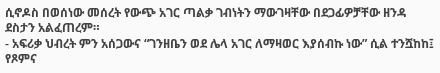ሲኖዶስ በወሰነው መሰረት የውጭ አገር ጣልቃ ገብነትን ማውገዛቸው በደጋፊዎቻቸው ዘንዳ ደስታን አልፈጠረም።
- አፍሪቃ ህብረት ምን አሰጋውና “ገንዘቤን ወደ ሌላ አገር ለማዛወር እያሰብኩ ነው” ሲል ተንሿከከ፤ የጾምና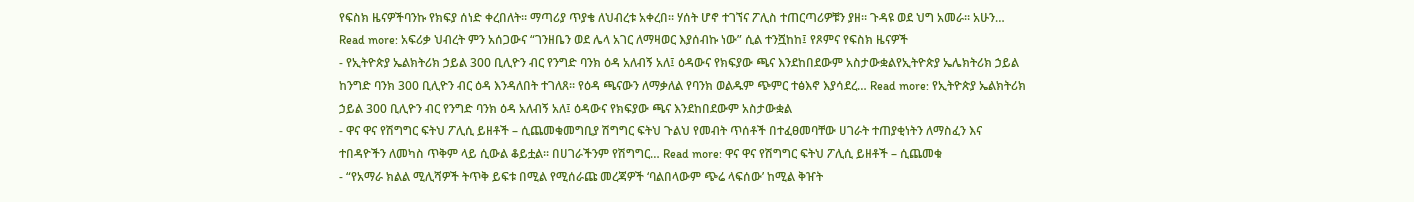የፍስክ ዜናዎችባንኩ የክፍያ ሰነድ ቀረበለት። ማጣሪያ ጥያቄ ለህብረቱ አቀረበ። ሃሰት ሆኖ ተገኘና ፖሊስ ተጠርጣሪዎቹን ያዘ። ጉዳዩ ወደ ህግ አመራ። አሁን… Read more: አፍሪቃ ህብረት ምን አሰጋውና “ገንዘቤን ወደ ሌላ አገር ለማዛወር እያሰብኩ ነው” ሲል ተንሿከከ፤ የጾምና የፍስክ ዜናዎች
- የኢትዮጵያ ኤልክትሪክ ኃይል 300 ቢሊዮን ብር የንግድ ባንክ ዕዳ አለብኝ አለ፤ ዕዳውና የክፍያው ጫና እንደከበደውም አስታውቋልየኢትዮጵያ ኤሌክትሪክ ኃይል ከንግድ ባንክ 300 ቢሊዮን ብር ዕዳ እንዳለበት ተገለጸ። የዕዳ ጫናውን ለማቃለል የባንክ ወልዱም ጭምር ተፅእኖ እያሳደረ… Read more: የኢትዮጵያ ኤልክትሪክ ኃይል 300 ቢሊዮን ብር የንግድ ባንክ ዕዳ አለብኝ አለ፤ ዕዳውና የክፍያው ጫና እንደከበደውም አስታውቋል
- ዋና ዋና የሽግግር ፍትህ ፖሊሲ ይዘቶች – ሲጨመቁመግቢያ ሽግግር ፍትህ ጉልህ የመብት ጥሰቶች በተፈፀመባቸው ሀገራት ተጠያቂነትን ለማስፈን እና ተበዳዮችን ለመካስ ጥቅም ላይ ሲውል ቆይቷል፡፡ በሀገራችንም የሽግግር… Read more: ዋና ዋና የሽግግር ፍትህ ፖሊሲ ይዘቶች – ሲጨመቁ
- “የአማራ ክልል ሚሊሻዎች ትጥቅ ይፍቱ በሚል የሚሰራጩ መረጃዎች ‘ባልበላውም ጭሬ ላፍሰው’ ከሚል ቅዠት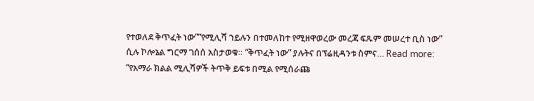የተወለደ ቅጥፈት ነው”“የሚሊሻ ኀይሉን በተመለከተ የሚዘዋወረው መረጃ ፍጹም መሠረተ ቢስ ነው” ሲሉ ኮሎኔል ግርማ ገሰሰ አስታወቁ። “ቅጥፈት ነው” ያሉትና በፕሬዚዳንቱ ስምና… Read more: “የአማራ ክልል ሚሊሻዎች ትጥቅ ይፍቱ በሚል የሚሰራጩ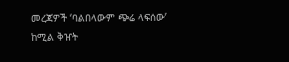መረጃዎች ‘ባልበላውም ጭሬ ላፍሰው’ ከሚል ቅዠት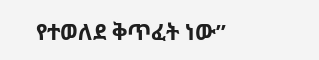የተወለደ ቅጥፈት ነው”